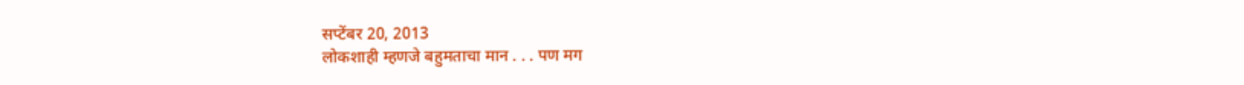सप्टेंबर 20, 2013
लोकशाही म्हणजे बहुमताचा मान . . . पण मग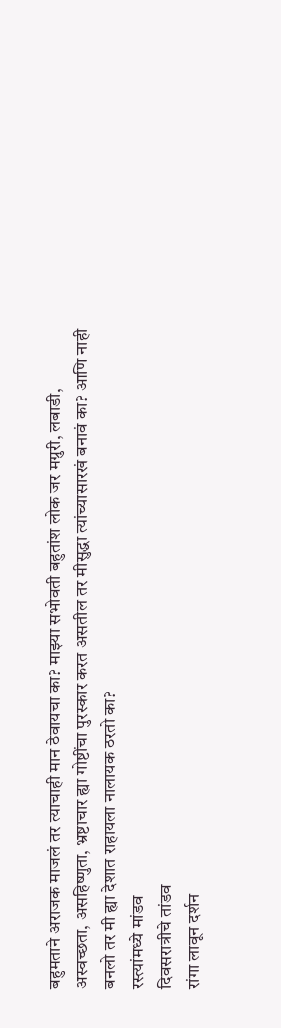बहुमताने अराजक माजलं तर त्याचाही मान ठेवायचा का? माझ्या सभोवती बहुतांश लोक जर मग्रुरी, लबाडी, अस्वच्छता, असहिष्णुता, भ्रष्टाचार ह्या गोष्टींचा पुरस्कार करत असतील तर मीसुद्धा त्यांच्यासारखं बनावं का? आणि नाही बनलो तर मी ह्या देशात राहायला नालायक ठरतो का?
रस्त्यांमध्ये मांडव
दिवसरात्रीचे तांडव
रांगा लावून दर्शन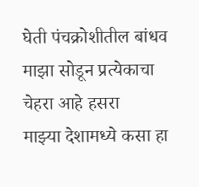घेती पंचक्रोशीतील बांधव
माझा सोडून प्रत्येकाचा चेहरा आहे हसरा
माझ्या देशामध्ये कसा हा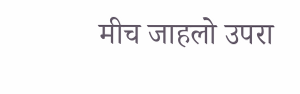मीच जाहलो उपरा